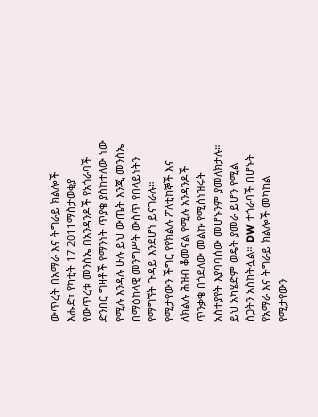ውጥረት በአማራ እና ትግራይ ክልሎች
እሑድ፣ የካቲት 17 2011ማስታወቂያ
የውጥረቱ መንስኤ በአንዳንዶች የአጎራባች ድንበር ግዛቶች የማንነት ጥያቄ ያስከተለው ነው የሚሉ እንዳሉ ሁሉ ይህ ውጤት እንጂ መንስኤ በማዕከላዊ መንግሥት ውስጥ የበላይነትን የማግኘት ጉዳይ እንደሆነ ይናገራሉ። የሚታየውን ችግር የየክልሉ ፖለቲከኞች እና ለክልሉ ሕዝብ ቆመናል የሚሉ አንዳንዶች ጥንቃቄ በጎደለው መልኩ የሚሰነዝሩት አስተያየት እያባባሰው መሆኑንም ያመለክታሉ። ይህ አካሄድም ወዴት ያመራ ይሆን የሚል ስጋትን አስከትሏል። DW ተጎራባች በሆኑት የአማራ እና ትግራይ ክልሎች መካከል የሚታየውን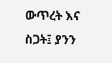ውጥረት እና ስጋት፤ ያንን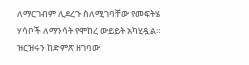ለማርገብም ሊደረጉ ስለሚገባቸው የመፍትሄ ሃሳቦች ለማንሳት የሞከረ ውይይት አካሂዷል። ዝርዝሩን ከድምጽ ዘገባው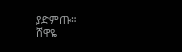ያድምጡ።
ሸዋዬ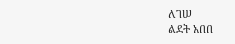ለገሠ
ልደት አበበ